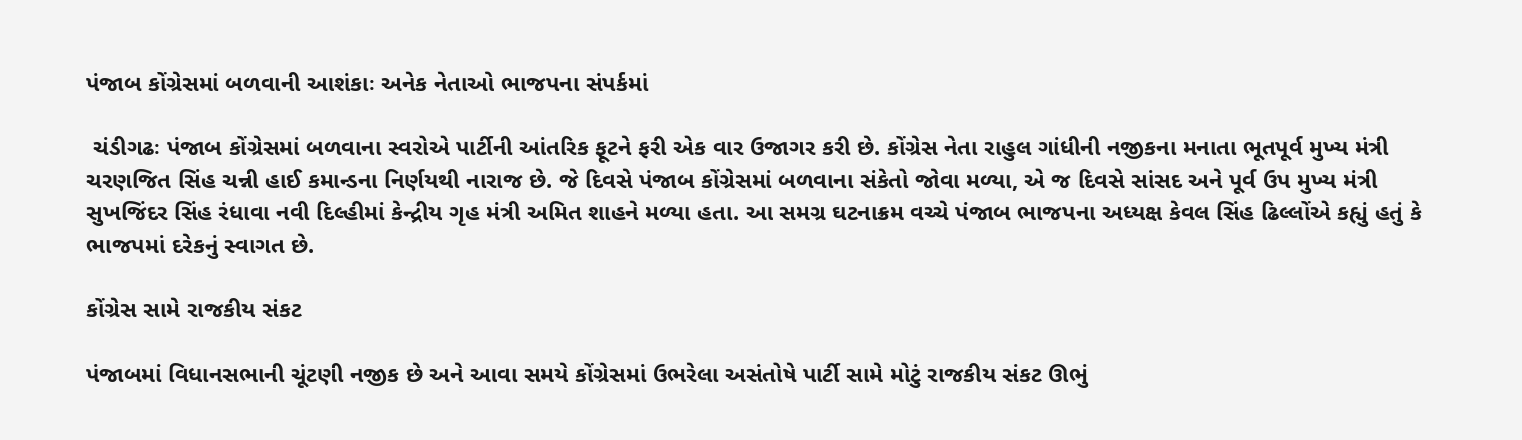પંજાબ કોંગ્રેસમાં બળવાની આશંકાઃ અનેક નેતાઓ ભાજપના સંપર્કમાં

 ચંડીગઢઃ પંજાબ કોંગ્રેસમાં બળવાના સ્વરોએ પાર્ટીની આંતરિક ફૂટને ફરી એક વાર ઉજાગર કરી છે. કોંગ્રેસ નેતા રાહુલ ગાંધીની નજીકના મનાતા ભૂતપૂર્વ મુખ્ય મંત્રી ચરણજિત સિંહ ચન્ની હાઈ કમાન્ડના નિર્ણયથી નારાજ છે. જે દિવસે પંજાબ કોંગ્રેસમાં બળવાના સંકેતો જોવા મળ્યા, એ જ દિવસે સાંસદ અને પૂર્વ ઉપ મુખ્ય મંત્રી સુખજિંદર સિંહ રંધાવા નવી દિલ્હીમાં કેન્દ્રીય ગૃહ મંત્રી અમિત શાહને મળ્યા હતા. આ સમગ્ર ઘટનાક્રમ વચ્ચે પંજાબ ભાજપના અધ્યક્ષ કેવલ સિંહ ઢિલ્લોંએ કહ્યું હતું કે ભાજપમાં દરેકનું સ્વાગત છે.

કોંગ્રેસ સામે રાજકીય સંકટ

પંજાબમાં વિધાનસભાની ચૂંટણી નજીક છે અને આવા સમયે કોંગ્રેસમાં ઉભરેલા અસંતોષે પાર્ટી સામે મોટું રાજકીય સંકટ ઊભું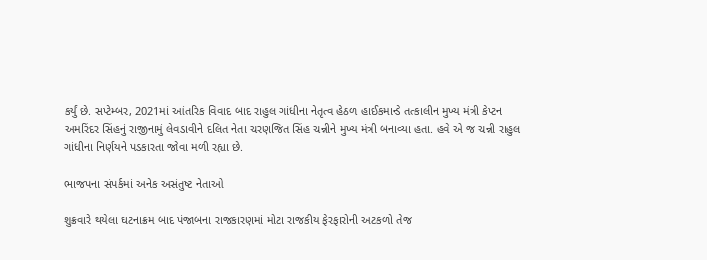કર્યું છે. સપ્ટેમ્બર, 2021માં આંતરિક વિવાદ બાદ રાહુલ ગાંધીના નેતૃત્વ હેઠળ હાઈકમાન્ડે તત્કાલીન મુખ્ય મંત્રી કેપ્ટન અમરિંદર સિંહનું રાજીનામું લેવડાવીને દલિત નેતા ચરણજિત સિંહ ચન્નીને મુખ્ય મંત્રી બનાવ્યા હતા. હવે એ જ ચન્ની રાહુલ ગાંધીના નિર્ણયને પડકારતા જોવા મળી રહ્યા છે.

ભાજપના સંપર્કમાં અનેક અસંતુષ્ટ નેતાઓ

શુક્રવારે થયેલા ઘટનાક્રમ બાદ પંજાબના રાજકારણમાં મોટા રાજકીય ફેરફારોની અટકળો તેજ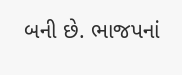બની છે. ભાજપનાં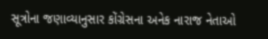સૂત્રોના જણાવ્યાનુસાર કોંગ્રેસના અનેક નારાજ નેતાઓ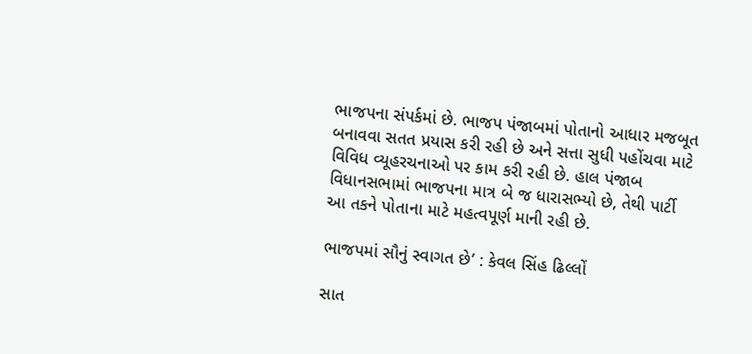ભાજપના સંપર્કમાં છે. ભાજપ પંજાબમાં પોતાનો આધાર મજબૂત બનાવવા સતત પ્રયાસ કરી રહી છે અને સત્તા સુધી પહોંચવા માટે વિવિધ વ્યૂહરચનાઓ પર કામ કરી રહી છે. હાલ પંજાબ વિધાનસભામાં ભાજપના માત્ર બે જ ધારાસભ્યો છે, તેથી પાર્ટી આ તકને પોતાના માટે મહત્વપૂર્ણ માની રહી છે.

ભાજપમાં સૌનું સ્વાગત છે’ : કેવલ સિંહ ઢિલ્લોં

સાત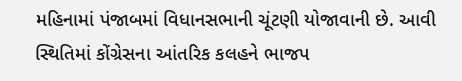મહિનામાં પંજાબમાં વિધાનસભાની ચૂંટણી યોજાવાની છે. આવી સ્થિતિમાં કોંગ્રેસના આંતરિક કલહને ભાજપ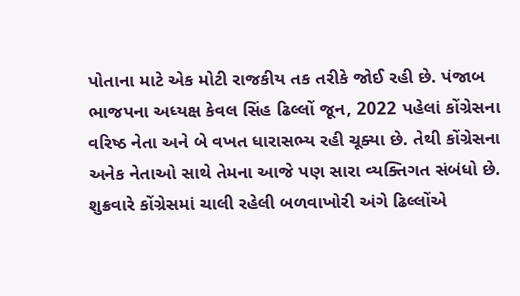પોતાના માટે એક મોટી રાજકીય તક તરીકે જોઈ રહી છે. પંજાબ ભાજપના અધ્યક્ષ કેવલ સિંહ ઢિલ્લોં જૂન, 2022 પહેલાં કોંગ્રેસના વરિષ્ઠ નેતા અને બે વખત ધારાસભ્ય રહી ચૂક્યા છે. તેથી કોંગ્રેસના અનેક નેતાઓ સાથે તેમના આજે પણ સારા વ્યક્તિગત સંબંધો છે. શુક્રવારે કોંગ્રેસમાં ચાલી રહેલી બળવાખોરી અંગે ઢિલ્લોંએ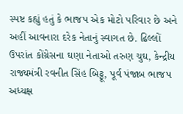સ્પષ્ટ કહ્યું હતું કે ભાજપ એક મોટો પરિવાર છે અને અહીં આવનારા દરેક નેતાનું સ્વાગત છે. ઢિલ્લોં ઉપરાંત કોંગ્રેસના ઘણા નેતાઓ તરુણ ચુઘ, કેન્દ્રીય રાજ્યમંત્રી રવનીત સિંહ બિટ્ટૂ, પૂર્વ પંજાબ ભાજપ અધ્યક્ષ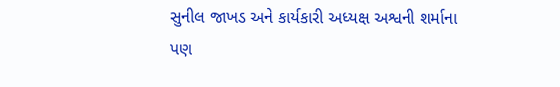સુનીલ જાખડ અને કાર્યકારી અધ્યક્ષ અશ્વની શર્માના પણ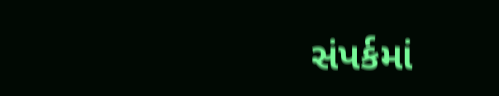સંપર્કમાં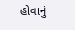હોવાનું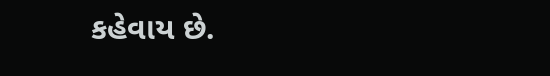કહેવાય છે.